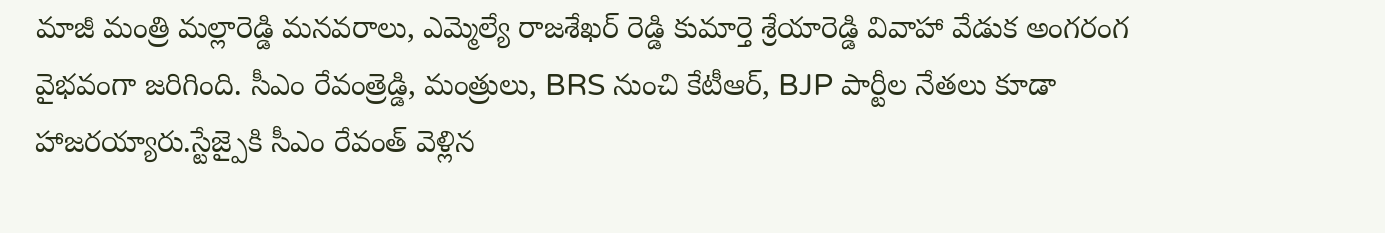మాజీ మంత్రి మల్లారెడ్డి మనవరాలు, ఎమ్మెల్యే రాజశేఖర్ రెడ్డి కుమార్తె శ్రేయారెడ్డి వివాహా వేడుక అంగరంగ వైభవంగా జరిగింది. సీఎం రేవంత్రెడ్డి, మంత్రులు, BRS నుంచి కేటీఆర్, BJP పార్టీల నేతలు కూడా హాజరయ్యారు.స్టేజ్పైకి సీఎం రేవంత్ వెళ్లిన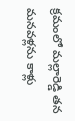క్రమంలో మల్లారెడ్డి తన మనవళ్లను కాళ్లు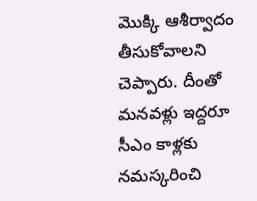మొక్కి ఆశీర్వాదం తీసుకోవాలని చెప్పారు. దీంతో మనవళ్లు ఇద్దరూ సీఎం కాళ్లకు నమస్కరించి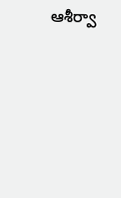ఆశీర్వా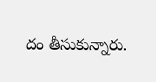దం తీసుకున్నారు.